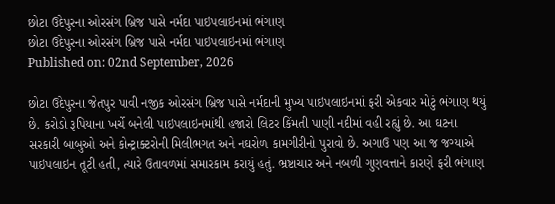છોટા ઉદેપુરના ઓરસંગ બ્રિજ પાસે નર્મદા પાઇપલાઇનમાં ભંગાણ
છોટા ઉદેપુરના ઓરસંગ બ્રિજ પાસે નર્મદા પાઇપલાઇનમાં ભંગાણ
Published on: 02nd September, 2026

છોટા ઉદેપુરના જેતપુર પાવી નજીક ઓરસંગ બ્રિજ પાસે નર્મદાની મુખ્ય પાઇપલાઇનમાં ફરી એકવાર મોટું ભંગાણ થયું છે. કરોડો રૂપિયાના ખર્ચે બનેલી પાઇપલાઇનમાંથી હજારો લિટર કિંમતી પાણી નદીમાં વહી રહ્યું છે. આ ઘટના સરકારી બાબુઓ અને કોન્ટ્રાક્ટરોની મિલીભગત અને નઘરોળ કામગીરીનો પુરાવો છે. અગાઉ પણ આ જ જગ્યાએ પાઇપલાઇન તૂટી હતી, ત્યારે ઉતાવળમાં સમારકામ કરાયું હતું. ભ્રષ્ટાચાર અને નબળી ગુણવત્તાને કારણે ફરી ભંગાણ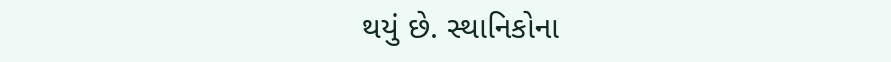થયું છે. સ્થાનિકોના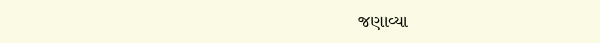જણાવ્યા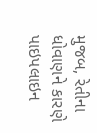મુજબ, રેતીના ધોવાણને કારણે પાઇપલાઇન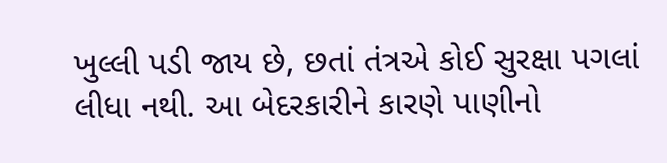ખુલ્લી પડી જાય છે, છતાં તંત્રએ કોઈ સુરક્ષા પગલાં લીધા નથી. આ બેદરકારીને કારણે પાણીનો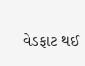વેડફાટ થઈ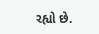રહ્યો છે.